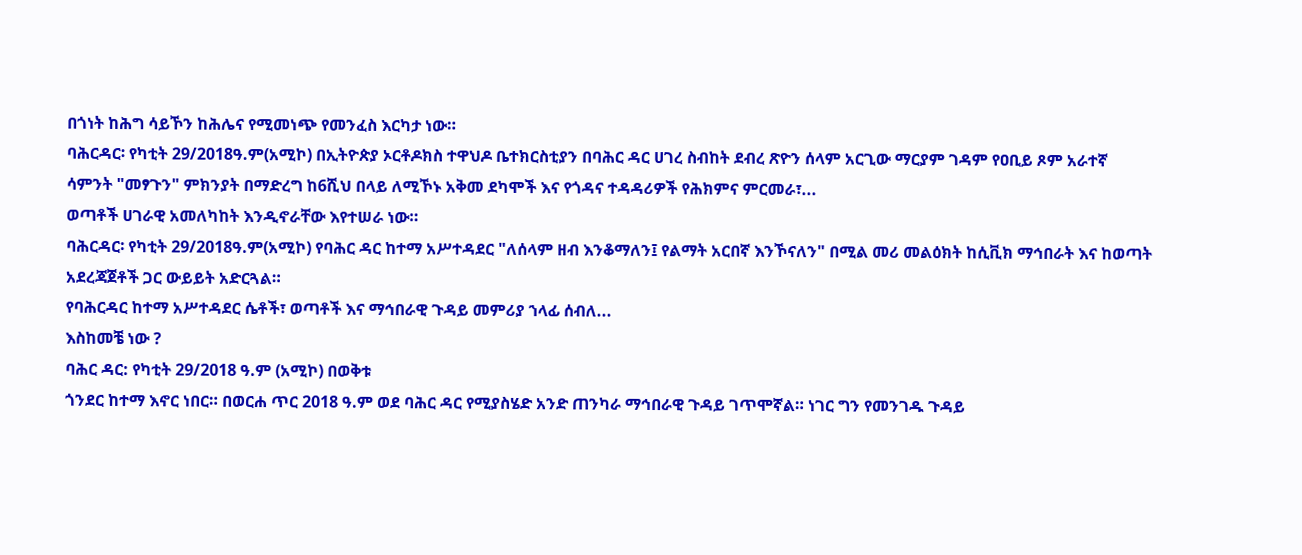በጎነት ከሕግ ሳይኾን ከሕሌና የሚመነጭ የመንፈስ እርካታ ነው።
ባሕርዳር፡ የካቲት 29/2018ዓ.ም(አሚኮ) በኢትዮጵያ ኦርቶዶክስ ተዋህዶ ቤተክርስቲያን በባሕር ዳር ሀገረ ስብከት ደብረ ጽዮን ሰላም አርጊው ማርያም ገዳም የዐቢይ ጾም አራተኛ ሳምንት "መፃጉን" ምክንያት በማድረግ ከ6ሺህ በላይ ለሚኾኑ አቅመ ደካሞች እና የጎዳና ተዳዳሪዎች የሕክምና ምርመራ፣...
ወጣቶች ሀገራዊ አመለካከት እንዲኖራቸው እየተሠራ ነው።
ባሕርዳር፡ የካቲት 29/2018ዓ.ም(አሚኮ) የባሕር ዳር ከተማ አሥተዳደር "ለሰላም ዘብ እንቆማለን፤ የልማት አርበኛ እንኾናለን" በሚል መሪ መልዕክት ከሲቪክ ማኅበራት እና ከወጣት አደረጃጀቶች ጋር ውይይት አድርጓል።
የባሕርዳር ከተማ አሥተዳደር ሴቶች፣ ወጣቶች እና ማኅበራዊ ጉዳይ መምሪያ ኀላፊ ሰብለ...
እስከመቼ ነው ?
ባሕር ዳር: የካቲት 29/2018 ዓ.ም (አሚኮ) በወቅቱ
ጎንደር ከተማ እኖር ነበር። በወርሐ ጥር 2018 ዓ.ም ወደ ባሕር ዳር የሚያስሄድ አንድ ጠንካራ ማኅበራዊ ጉዳይ ገጥሞኛል። ነገር ግን የመንገዱ ጉዳይ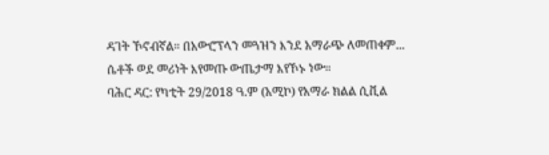ዳገት ኾኖብኛል። በአውሮፕላን መጓዝን እንደ አማራጭ ለመጠቀም...
ሴቶች ወደ መሪነት እየመጡ ውጤታማ እየኾኑ ነው።
ባሕር ዳር: የካቲት 29/2018 ዓ.ም (አሚኮ) የአማራ ክልል ሲቪል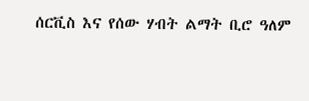ሰርቪስ እና የሰው ሃብት ልማት ቢሮ ዓለም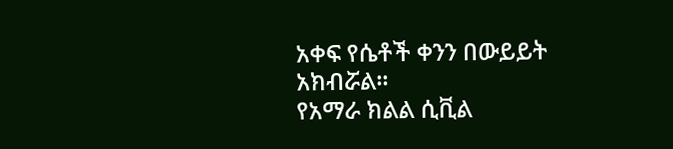አቀፍ የሴቶች ቀንን በውይይት አክብሯል።
የአማራ ክልል ሲቪል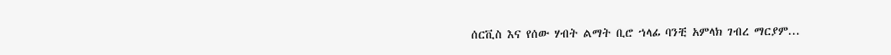ሰርቪስ እና የሰው ሃብት ልማት ቢሮ ኀላፊ ባንቺ አምላክ ገብረ ማርያም...